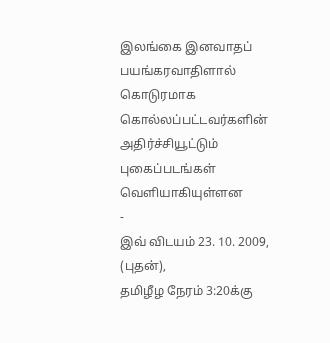இலங்கை இனவாதப் பயங்கரவாதிளால் கொடுரமாக கொல்லப்பட்டவர்களின் அதிர்ச்சியூட்டும் புகைப்படங்கள் வெளியாகியுள்ளன
-
இவ் விடயம் 23. 10. 2009, (புதன்),
தமிழீழ நேரம் 3:20க்கு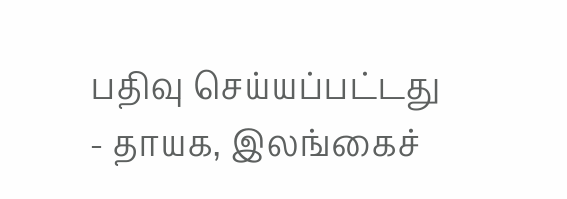பதிவு செய்யப்பட்டது
- தாயக, இலங்கைச்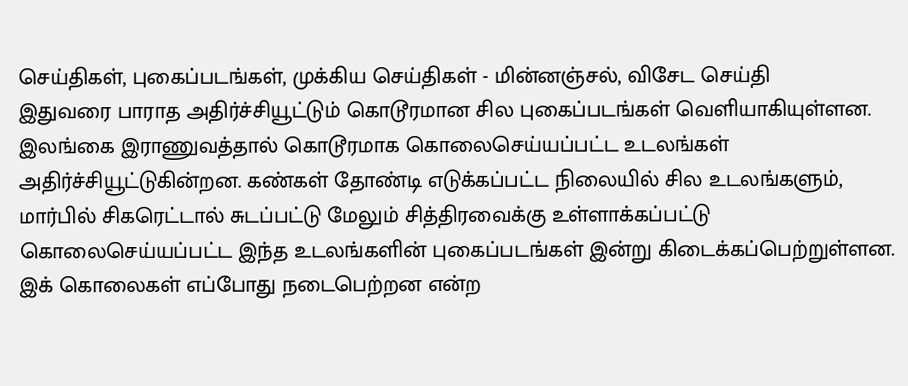செய்திகள், புகைப்படங்கள், முக்கிய செய்திகள் - மின்னஞ்சல், விசேட செய்தி
இதுவரை பாராத அதிர்ச்சியூட்டும் கொடூரமான சில புகைப்படங்கள் வெளியாகியுள்ளன. இலங்கை இராணுவத்தால் கொடூரமாக கொலைசெய்யப்பட்ட உடலங்கள் அதிர்ச்சியூட்டுகின்றன. கண்கள் தோண்டி எடுக்கப்பட்ட நிலையில் சில உடலங்களும், மார்பில் சிகரெட்டால் சுடப்பட்டு மேலும் சித்திரவைக்கு உள்ளாக்கப்பட்டு கொலைசெய்யப்பட்ட இந்த உடலங்களின் புகைப்படங்கள் இன்று கிடைக்கப்பெற்றுள்ளன.
இக் கொலைகள் எப்போது நடைபெற்றன என்ற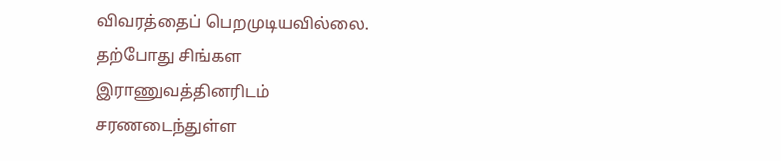விவரத்தைப் பெறமுடியவில்லை. தற்போது சிங்கள இராணுவத்தினரிடம் சரணடைந்துள்ள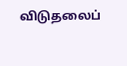விடுதலைப்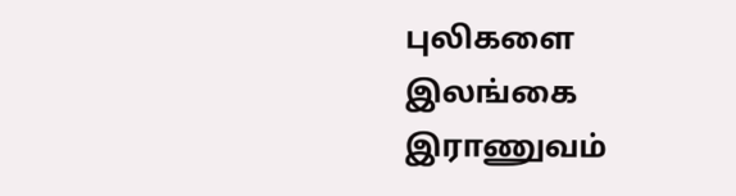புலிகளை இலங்கை இராணுவம்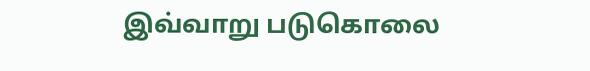இவ்வாறு படுகொலை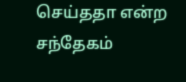செய்ததா என்ற சந்தேகம்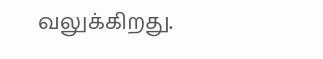வலுக்கிறது.